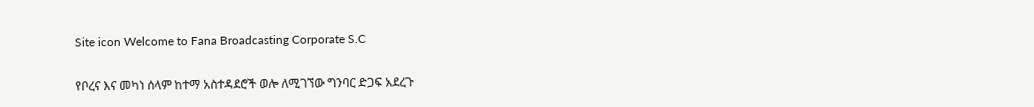Site icon Welcome to Fana Broadcasting Corporate S.C

የቦረና እና መካነ ሰላም ከተማ አስተዳደሮች ወሎ ለሚገኘው ግንባር ድጋፍ አደረጉ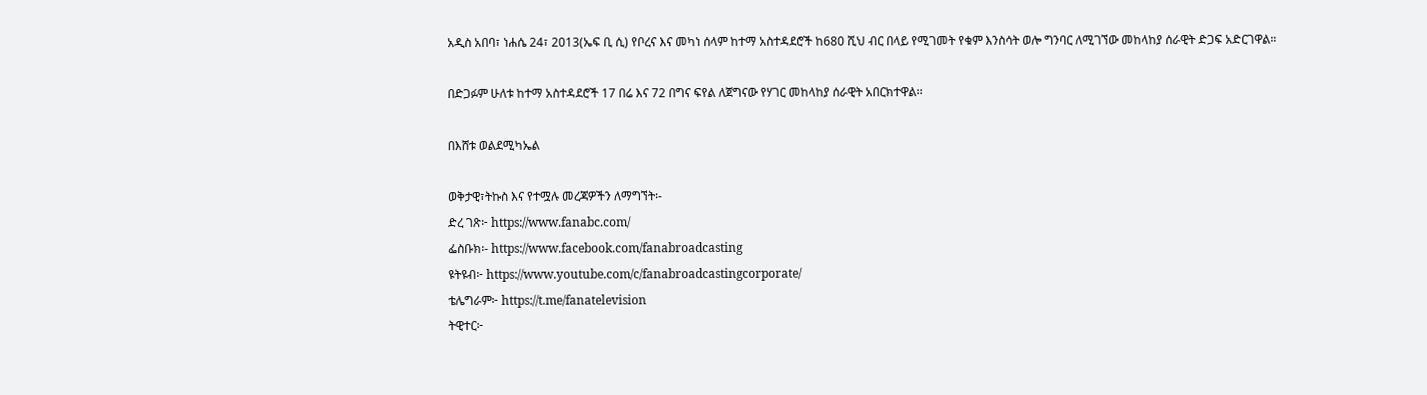አዲስ አበባ፣ ነሐሴ 24፣ 2013(ኤፍ ቢ ሲ) የቦረና እና መካነ ሰላም ከተማ አስተዳደሮች ከ680 ሺህ ብር በላይ የሚገመት የቁም እንስሳት ወሎ ግንባር ለሚገኘው መከላከያ ሰራዊት ድጋፍ አድርገዋል።

በድጋፉም ሁለቱ ከተማ አስተዳደሮች 17 በሬ እና 72 በግና ፍየል ለጀግናው የሃገር መከላከያ ሰራዊት አበርክተዋል፡፡

በእሸቱ ወልደሚካኤል

ወቅታዊ፣ትኩስ እና የተሟሉ መረጃዎችን ለማግኘት፡-
ድረ ገጽ፦ https://www.fanabc.com/
ፌስቡክ፡- https://www.facebook.com/fanabroadcasting
ዩትዩብ፦ https://www.youtube.com/c/fanabroadcastingcorporate/
ቴሌግራም፦ https://t.me/fanatelevision
ትዊተር፦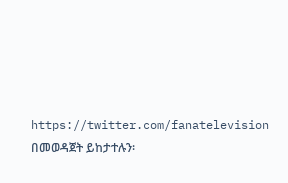https://twitter.com/fanatelevision በመወዳጀት ይከታተሉን፡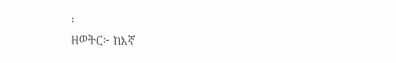፡
ዘወትር፦ ከእኛ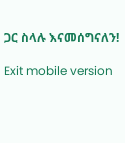ጋር ስላሉ እናመሰግናለን!

Exit mobile version